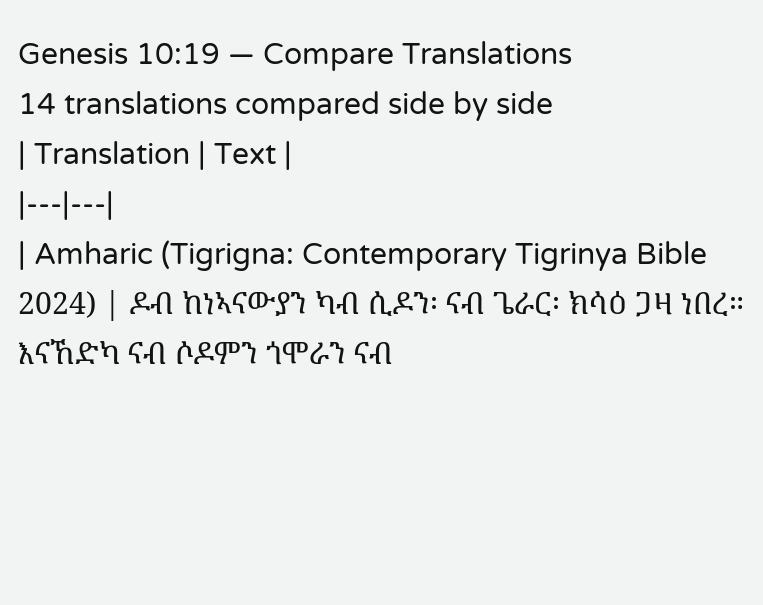Genesis 10:19 — Compare Translations
14 translations compared side by side
| Translation | Text |
|---|---|
| Amharic (Tigrigna: Contemporary Tigrinya Bible 2024) | ዶብ ከነኣናውያን ካብ ሲዶን፡ ናብ ጌራር፡ ክሳዕ ጋዛ ነበረ። እናኸድካ ናብ ሶዶምን ጎሞራን ናብ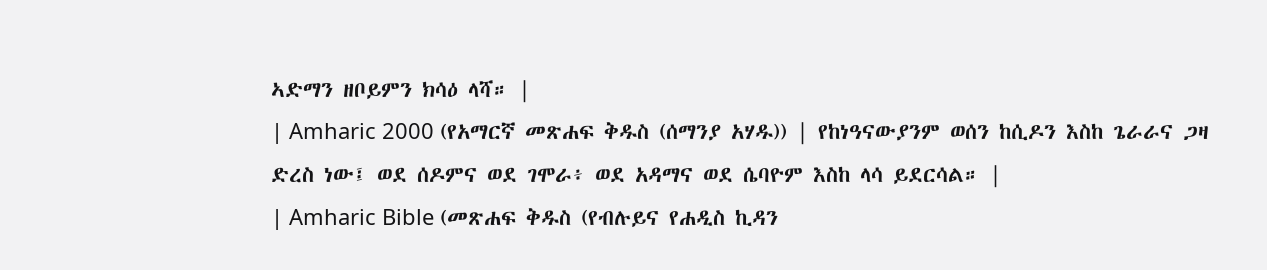ኣድማን ዘቦይምን ክሳዕ ላሻ። |
| Amharic 2000 (የአማርኛ መጽሐፍ ቅዱስ (ሰማንያ አሃዱ)) | የከነዓናውያንም ወሰን ከሲዶን እስከ ጌራራና ጋዛ ድረስ ነው፤ ወደ ሰዶምና ወደ ገሞራ፥ ወደ አዳማና ወደ ሴባዮም እስከ ላሳ ይደርሳል። |
| Amharic Bible (መጽሐፍ ቅዱስ (የብሉይና የሐዲስ ኪዳን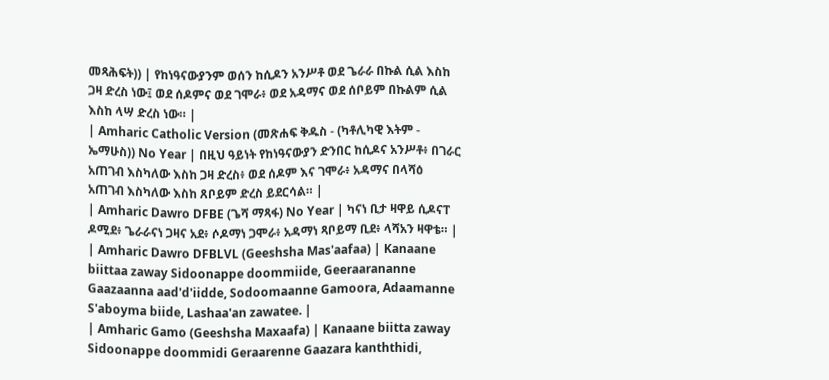መጻሕፍት)) | የከነዓናውያንም ወሰን ከሲዶን አንሥቶ ወደ ጌራራ በኩል ሲል እስከ ጋዛ ድረስ ነው፤ ወደ ሰዶምና ወደ ገሞራ፥ ወደ አዳማና ወደ ሰቦይም በኩልም ሲል እስከ ላሣ ድረስ ነው። |
| Amharic Catholic Version (መጽሐፍ ቅዱስ - (ካቶሊካዊ እትም - ኤማሁስ)) No Year | በዚህ ዓይነት የከነዓናውያን ድንበር ከሲዶና አንሥቶ፥ በገራር አጠገብ እስካለው እስከ ጋዛ ድረስ፥ ወደ ሰዶም እና ገሞራ፥ አዳማና በላሻዕ አጠገብ እስካለው እስከ ጸቦይም ድረስ ይደርሳል። |
| Amharic Dawro DFBE (ጌሻ ማጻፋ) No Year | ካናነ ቢታ ዛዋይ ሲዶናፐ ዶሚደ፥ ጌራራናነ ጋዛና አደ፥ ሶዶማነ ጋሞራ፥ አዳማነ ጻቦይማ ቢደ፥ ላሻአን ዛዋቴ። |
| Amharic Dawro DFBLVL (Geeshsha Mas'aafaa) | Kanaane biittaa zaway Sidoonappe doommiide, Geeraarananne Gaazaanna aad'd'iidde, Sodoomaanne Gamoora, Adaamanne S'aboyma biide, Lashaa'an zawatee. |
| Amharic Gamo (Geeshsha Maxaafa) | Kanaane biitta zaway Sidoonappe doommidi Geraarenne Gaazara kanththidi,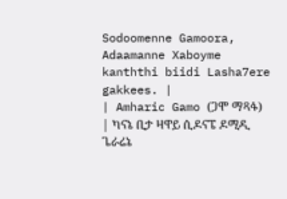Sodoomenne Gamoora, Adaamanne Xaboyme kanththi biidi Lasha7ere gakkees. |
| Amharic Gamo (ጋሞ ማጻፋ) | ካናኔ ቢታ ዛዋይ ሲዶናፔ ዶሚዲ ጌራሬኔ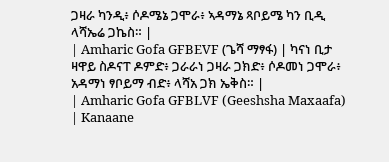ጋዛራ ካንዲ፥ ሶዶሜኔ ጋሞራ፥ ኣዳማኔ ጻቦይሜ ካን ቢዲ ላሻኤሬ ጋኬስ። |
| Amharic Gofa GFBEVF (ጌሻ ማፃፋ) | ካናነ ቢታ ዛዋይ ስዶናፐ ዶምድ፥ ጋራራነ ጋዛራ ጋክድ፥ ሶዶመነ ጋሞራ፥ አዳማነ ፃቦይማ ብድ፥ ላሻአ ጋክ ኤቅስ። |
| Amharic Gofa GFBLVF (Geeshsha Maxaafa) | Kanaane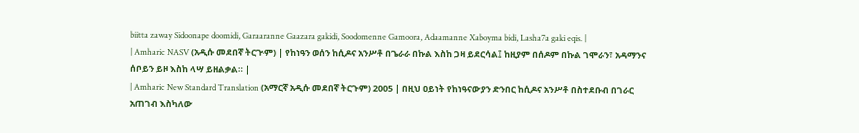biitta zaway Sidoonape doomidi, Garaaranne Gaazara gakidi, Soodomenne Gamoora, Adaamanne Xaboyma bidi, Lasha7a gaki eqis. |
| Amharic NASV (አዲሱ መደበኛ ትርጒም) | የከነዓን ወሰን ከሲዶና አንሥቶ በጌራራ በኩል እስከ ጋዛ ይደርሳል፤ ከዚያም በሰዶም በኩል ገሞራን፣ አዳማንና ሰቦይን ይዞ እስከ ላሣ ይዘልቃል። |
| Amharic New Standard Translation (አማርኛ አዲሱ መደበኛ ትርጉም) 2005 | በዚህ ዐይነት የከነዓናውያን ድንበር ከሲዶና አንሥቶ በስተደቡብ በገራር አጠገብ እስካለው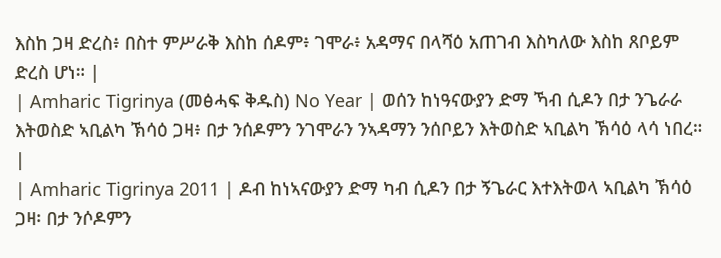እስከ ጋዛ ድረስ፥ በስተ ምሥራቅ እስከ ሰዶም፥ ገሞራ፥ አዳማና በላሻዕ አጠገብ እስካለው እስከ ጸቦይም ድረስ ሆነ። |
| Amharic Tigrinya (መፅሓፍ ቅዱስ) No Year | ወሰን ከነዓናውያን ድማ ኻብ ሲዶን በታ ንጌራራ እትወስድ ኣቢልካ ኽሳዕ ጋዛ፥ በታ ንሰዶምን ንገሞራን ንኣዳማን ንሰቦይን እትወስድ ኣቢልካ ኽሳዕ ላሳ ነበረ። |
| Amharic Tigrinya 2011 | ዶብ ከነኣናውያን ድማ ካብ ሲዶን በታ ኝጌራር እተእትወላ ኣቢልካ ኽሳዕ ጋዛ፡ በታ ንሶዶምን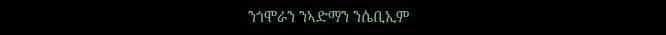ንጎሞራን ንኣድማን ንሴቢኢም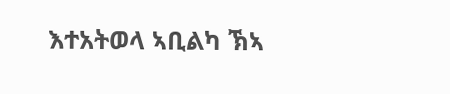እተአትወላ ኣቢልካ ኽኣ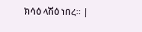ክሳዕ ላሽዕ ነበረ። |